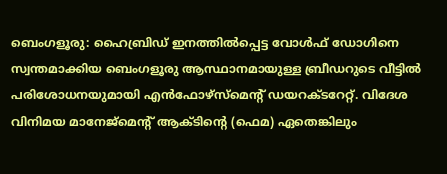ബെംഗളൂരു: ഹൈബ്രിഡ് ഇനത്തിൽപ്പെട്ട വോൾഫ് ഡോഗിനെ സ്വന്തമാക്കിയ ബെംഗളൂരു ആസ്ഥാനമായുള്ള ബ്രീഡറുടെ വീട്ടിൽ പരിശോധനയുമായി എൻഫോഴ്സ്മെന്റ് ഡയറക്ടറേറ്റ്. വിദേശ വിനിമയ മാനേജ്മെന്റ് ആക്ടിന്റെ (ഫെമ) ഏതെങ്കിലും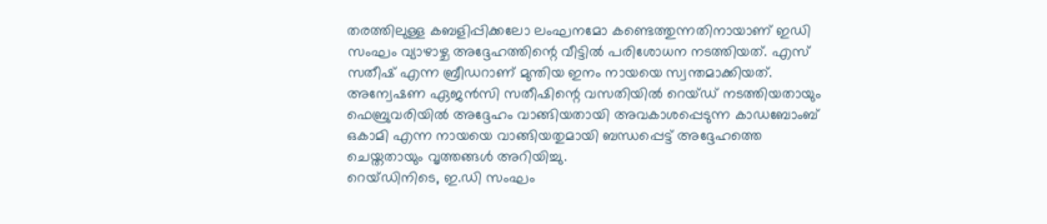തരത്തിലുള്ള കബളിപ്പിക്കലോ ലംഘനമോ കണ്ടെത്തുന്നതിനായാണ് ഇഡി സംഘം വ്യാഴാഴ്ച അദ്ദേഹത്തിന്റെ വീട്ടിൽ പരിശോധന നടത്തിയത്. എസ് സതീഷ് എന്ന ബ്രീഡറാണ് മുന്തിയ ഇനം നായയെ സ്വന്തമാക്കിയത്. അന്വേഷണ ഏജൻസി സതീഷിന്റെ വസതിയിൽ റെയ്ഡ് നടത്തിയതായും ഫെബ്രുവരിയിൽ അദ്ദേഹം വാങ്ങിയതായി അവകാശപ്പെടുന്ന കാഡബോംബ് ഒകാമി എന്ന നായയെ വാങ്ങിയതുമായി ബന്ധപ്പെട്ട് അദ്ദേഹത്തെ ചെയ്തതായും വൃത്തങ്ങൾ അറിയിച്ചു.
റെയ്ഡിനിടെ, ഇ.ഡി സംഘം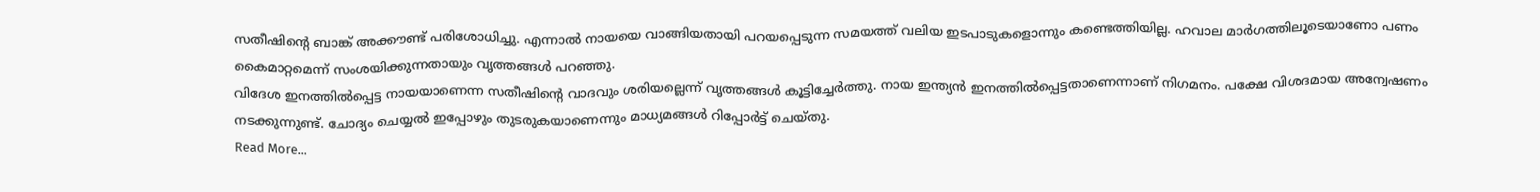സതീഷിന്റെ ബാങ്ക് അക്കൗണ്ട് പരിശോധിച്ചു. എന്നാൽ നായയെ വാങ്ങിയതായി പറയപ്പെടുന്ന സമയത്ത് വലിയ ഇടപാടുകളൊന്നും കണ്ടെത്തിയില്ല. ഹവാല മാർഗത്തിലൂടെയാണോ പണം കൈമാറ്റമെന്ന് സംശയിക്കുന്നതായും വൃത്തങ്ങൾ പറഞ്ഞു.
വിദേശ ഇനത്തിൽപ്പെട്ട നായയാണെന്ന സതീഷിന്റെ വാദവും ശരിയല്ലെന്ന് വൃത്തങ്ങൾ കൂട്ടിച്ചേർത്തു. നായ ഇന്ത്യൻ ഇനത്തിൽപ്പെട്ടതാണെന്നാണ് നിഗമനം. പക്ഷേ വിശദമായ അന്വേഷണം നടക്കുന്നുണ്ട്. ചോദ്യം ചെയ്യൽ ഇപ്പോഴും തുടരുകയാണെന്നും മാധ്യമങ്ങൾ റിപ്പോർട്ട് ചെയ്തു.
Read More...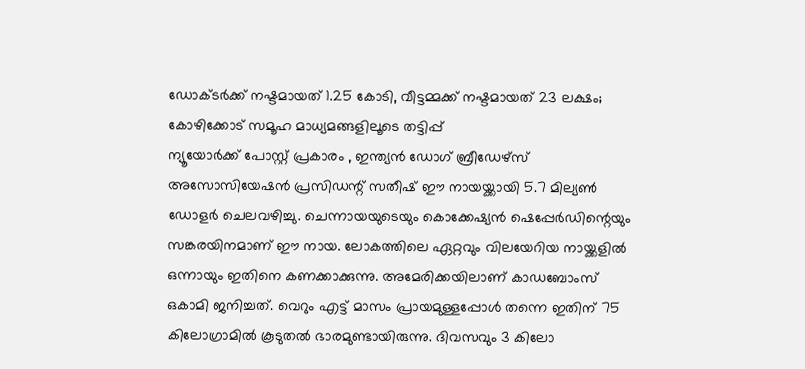ഡോക്ടർക്ക് നഷ്ടമായത് 1.25 കോടി, വീട്ടമ്മക്ക് നഷ്ടമായത് 23 ലക്ഷം; കോഴിക്കോട് സമൂഹ മാധ്യമങ്ങളിലൂടെ തട്ടിപ്പ്
ന്യൂയോർക്ക് പോസ്റ്റ് പ്രകാരം , ഇന്ത്യൻ ഡോഗ് ബ്രീഡേഴ്സ് അസോസിയേഷൻ പ്രസിഡന്റ് സതീഷ് ഈ നായയ്ക്കായി 5.7 മില്യൺ ഡോളർ ചെലവഴിച്ചു. ചെന്നായയുടെയും കൊക്കേഷ്യൻ ഷെപ്പേർഡിന്റെയും സങ്കരയിനമാണ് ഈ നായ. ലോകത്തിലെ ഏറ്റവും വിലയേറിയ നായ്ക്കളിൽ ഒന്നായും ഇതിനെ കണക്കാക്കുന്നു. അമേരിക്കയിലാണ് കാഡബോംസ് ഒകാമി ജനിച്ചത്. വെറും എട്ട് മാസം പ്രായമുള്ളപ്പോൾ തന്നെ ഇതിന് 75 കിലോഗ്രാമിൽ കൂടുതൽ ഭാരമുണ്ടായിരുന്നു. ദിവസവും 3 കിലോ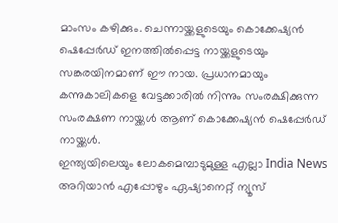മാംസം കഴിക്കും. ചെന്നായ്ക്കളുടെയും കൊക്കേഷ്യൻ ഷെപ്പേർഡ് ഇനത്തിൽപ്പെട്ട നായ്ക്കളുടെയും സങ്കരയിനമാണ് ഈ നായ. പ്രധാനമായും കന്നുകാലികളെ വേട്ടക്കാരിൽ നിന്നും സംരക്ഷിക്കുന്ന സംരക്ഷണ നായ്ക്കൾ ആണ് കൊക്കേഷ്യൻ ഷെപ്പേർഡ് നായ്ക്കൾ.
ഇന്ത്യയിലെയും ലോകമെമ്പാടുമുള്ള എല്ലാ India News അറിയാൻ എപ്പോഴും ഏഷ്യാനെറ്റ് ന്യൂസ്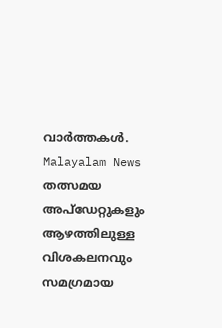വാർത്തകൾ. Malayalam News തത്സമയ അപ്ഡേറ്റുകളും ആഴത്തിലുള്ള വിശകലനവും സമഗ്രമായ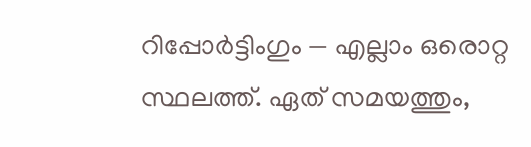റിപ്പോർട്ടിംഗും — എല്ലാം ഒരൊറ്റ സ്ഥലത്ത്. ഏത് സമയത്തും,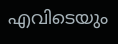എവിടെയും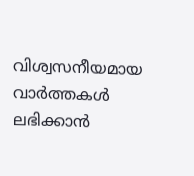വിശ്വസനീയമായ വാർത്തകൾ ലഭിക്കാൻ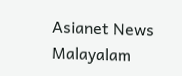Asianet News Malayalam